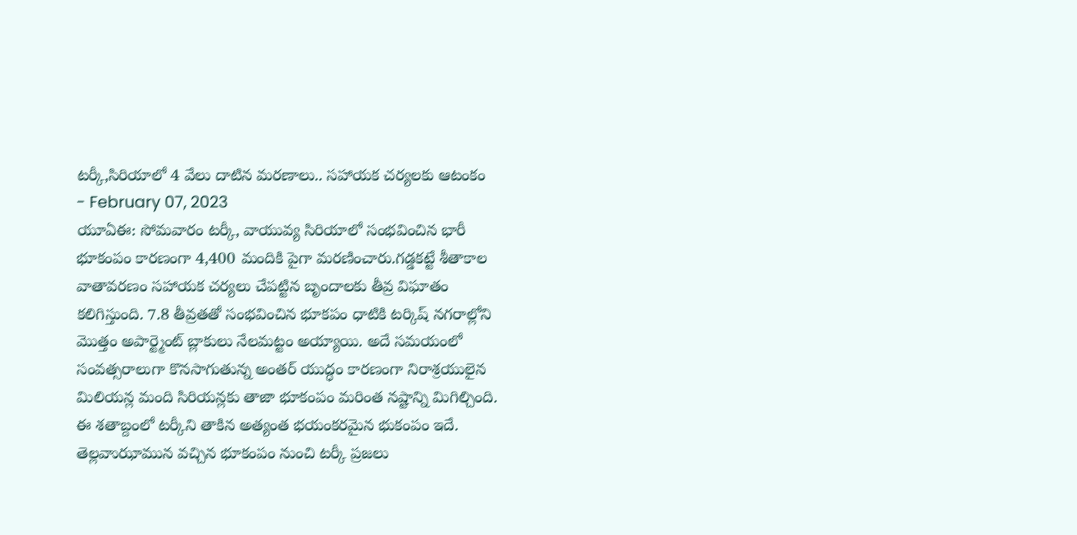టర్కీ,సిరియాలో 4 వేలు దాటిన మరణాలు.. సహాయక చర్యలకు ఆటంకం
- February 07, 2023
యూఏఈ: సోమవారం టర్కీ, వాయువ్య సిరియాలో సంభవించిన భారీ భూకంపం కారణంగా 4,400 మందికి పైగా మరణించారు.గడ్డకట్టే శీతాకాల వాతావరణం సహాయక చర్యలు చేపట్టిన బృందాలకు తీవ్ర విఘాతం కలిగిస్తుంది. 7.8 తీవ్రతతో సంభవించిన భూకపం ధాటికి టర్కిష్ నగరాల్లోని మొత్తం అపార్ట్మెంట్ బ్లాకులు నేలమట్టం అయ్యాయి. అదే సమయంలో సంవత్సరాలుగా కొనసాగుతున్న అంతర్ యుద్ధం కారణంగా నిరాశ్రయులైన మిలియన్ల మంది సిరియన్లకు తాజా భూకంపం మరింత నష్టాన్ని మిగిల్చింది. ఈ శతాబ్దంలో టర్కీని తాకిన అత్యంత భయంకరమైన భుకంపం ఇదే. తెల్లవాుఝామున వచ్చిన భూకంపం నుంచి టర్కీ ప్రజలు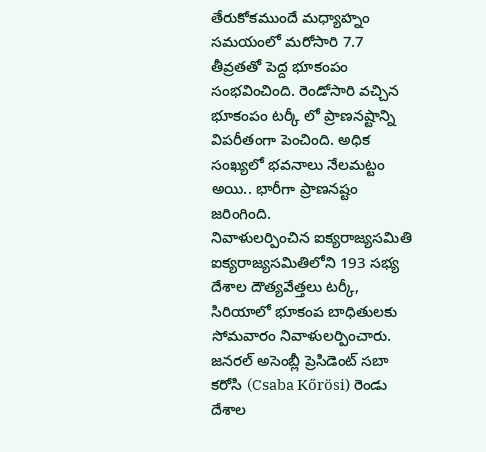తేరుకోకముందే మధ్యాహ్నం సమయంలో మరోసారి 7.7 తీవ్రతతో పెద్ద భూకంపం సంభవించింది. రెండోసారి వచ్చిన భూకంపం టర్కీ లో ప్రాణనష్టాన్ని విపరీతంగా పెంచింది. అధిక సంఖ్యలో భవనాలు నేలమట్టం అయి.. భారీగా ప్రాణనష్టం జరింగింది.
నివాళులర్పించిన ఐక్యరాజ్యసమితి
ఐక్యరాజ్యసమితిలోని 193 సభ్య దేశాల దౌత్యవేత్తలు టర్కీ, సిరియాలో భూకంప బాధితులకు సోమవారం నివాళులర్పించారు. జనరల్ అసెంబ్లీ ప్రెసిడెంట్ సబా కరోసి (Csaba Kőrösi) రెండు దేశాల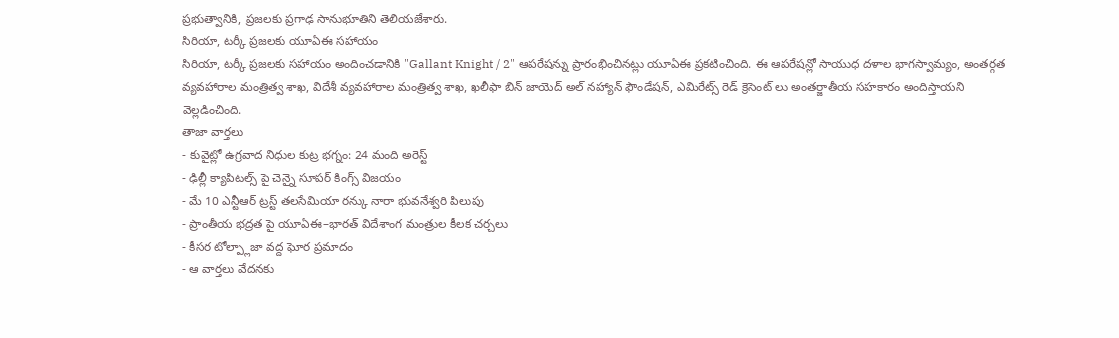ప్రభుత్వానికి, ప్రజలకు ప్రగాఢ సానుభూతిని తెలియజేశారు.
సిరియా, టర్కీ ప్రజలకు యూఏఈ సహాయం
సిరియా, టర్కీ ప్రజలకు సహాయం అందించడానికి "Gallant Knight / 2" ఆపరేషన్ను ప్రారంభించినట్లు యూఏఈ ప్రకటించింది. ఈ ఆపరేషన్లో సాయుధ దళాల భాగస్వామ్యం, అంతర్గత వ్యవహారాల మంత్రిత్వ శాఖ, విదేశీ వ్యవహారాల మంత్రిత్వ శాఖ, ఖలీఫా బిన్ జాయెద్ అల్ నహ్యాన్ ఫౌండేషన్, ఎమిరేట్స్ రెడ్ క్రెసెంట్ లు అంతర్జాతీయ సహకారం అందిస్తాయని వెల్లడించింది.
తాజా వార్తలు
- కువైట్లో ఉగ్రవాద నిధుల కుట్ర భగ్నం: 24 మంది అరెస్ట్
- ఢిల్లీ క్యాపిటల్స్ పై చెన్నై సూపర్ కింగ్స్ విజయం
- మే 10 ఎన్టీఆర్ ట్రస్ట్ తలసేమియా రన్కు నారా భువనేశ్వరి పిలుపు
- ప్రాంతీయ భద్రత పై యూఏఈ–భారత్ విదేశాంగ మంత్రుల కీలక చర్చలు
- కీసర టోల్ప్లాజా వద్ద ఘోర ప్రమాదం
- ఆ వార్తలు వేదనకు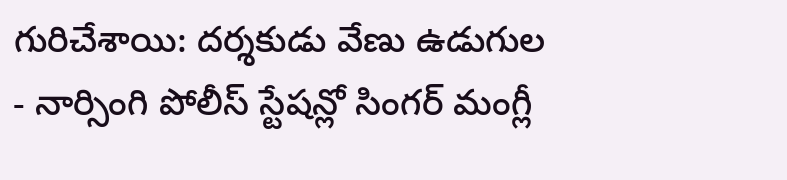గురిచేశాయి: దర్శకుడు వేణు ఉడుగుల
- నార్సింగి పోలీస్ స్టేషన్లో సింగర్ మంగ్లీ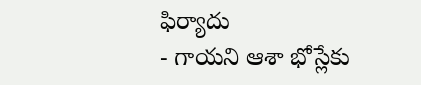ఫిర్యాదు
- గాయని ఆశా భోస్లేకు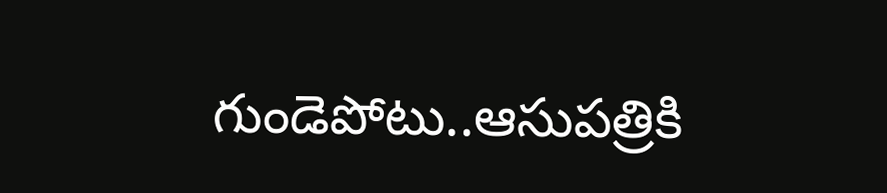గుండెపోటు..ఆసుపత్రికి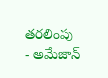తరలింపు
- అమేజాన్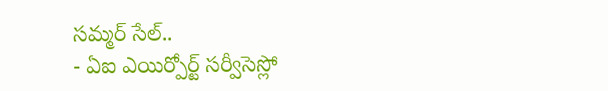సమ్మర్ సేల్..
- ఏఐ ఎయిర్పోర్ట్ సర్వీసెస్లో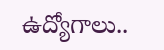ఉద్యోగాలు..